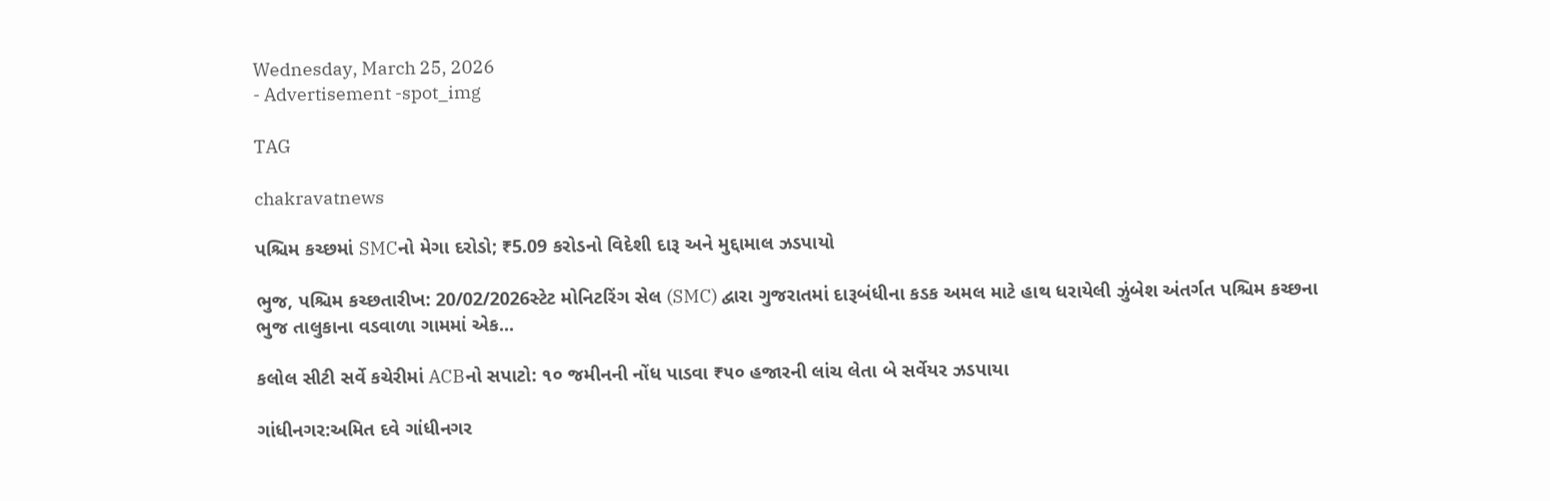Wednesday, March 25, 2026
- Advertisement -spot_img

TAG

chakravatnews

પશ્ચિમ કચ્છમાં SMCનો મેગા દરોડો; ₹5.09 કરોડનો વિદેશી દારૂ અને મુદ્દામાલ ઝડપાયો

ભુજ, પશ્ચિમ કચ્છતારીખ: 20/02/2026સ્ટેટ મોનિટરિંગ સેલ (SMC) દ્વારા ગુજરાતમાં દારૂબંધીના કડક અમલ માટે હાથ ધરાયેલી ઝુંબેશ અંતર્ગત પશ્ચિમ કચ્છના ભુજ તાલુકાના વડવાળા ગામમાં એક...

કલોલ સીટી સર્વે કચેરીમાં ACBનો સપાટો: ૧૦ જમીનની નોંધ પાડવા ₹૫૦ હજારની લાંચ લેતા બે સર્વેયર ઝડપાયા

ગાંધીનગર:અમિત દવે ગાંધીનગર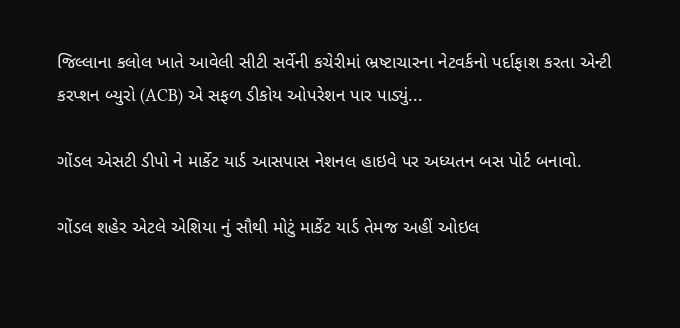જિલ્લાના કલોલ ખાતે આવેલી સીટી સર્વેની કચેરીમાં ભ્રષ્ટાચારના નેટવર્કનો પર્દાફાશ કરતા એન્ટી કરપ્શન બ્યુરો (ACB) એ સફળ ડીકોય ઓપરેશન પાર પાડ્યું...

ગોંડલ એસટી ડીપો ને માર્કેટ યાર્ડ આસપાસ નેશનલ હાઇવે પર અધ્યતન બસ પોર્ટ બનાવો.

ગોંડલ શહેર એટલે એશિયા નું સૌથી મોટું માર્કેટ યાર્ડ તેમજ અહીં ઓઇલ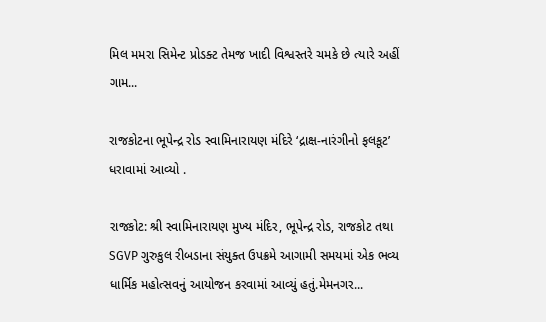મિલ મમરા સિમેન્ટ પ્રોડક્ટ તેમજ ખાદી વિશ્વસ્તરે ચમકે છે ત્યારે અહીં ગામ...

રાજકોટના ભૂપેન્દ્ર રોડ સ્વામિનારાયણ મંદિરે ‘દ્રાક્ષ-નારંગીનો ફલકૂટ’ ધરાવામાં આવ્યો .

રાજકોટ: શ્રી સ્વામિનારાયણ મુખ્ય મંદિર, ભૂપેન્દ્ર રોડ, રાજકોટ તથા SGVP ગુરુકુલ રીબડાના સંયુક્ત ઉપક્રમે આગામી સમયમાં એક ભવ્ય ધાર્મિક મહોત્સવનું આયોજન કરવામાં આવ્યું હતું.મેમનગર...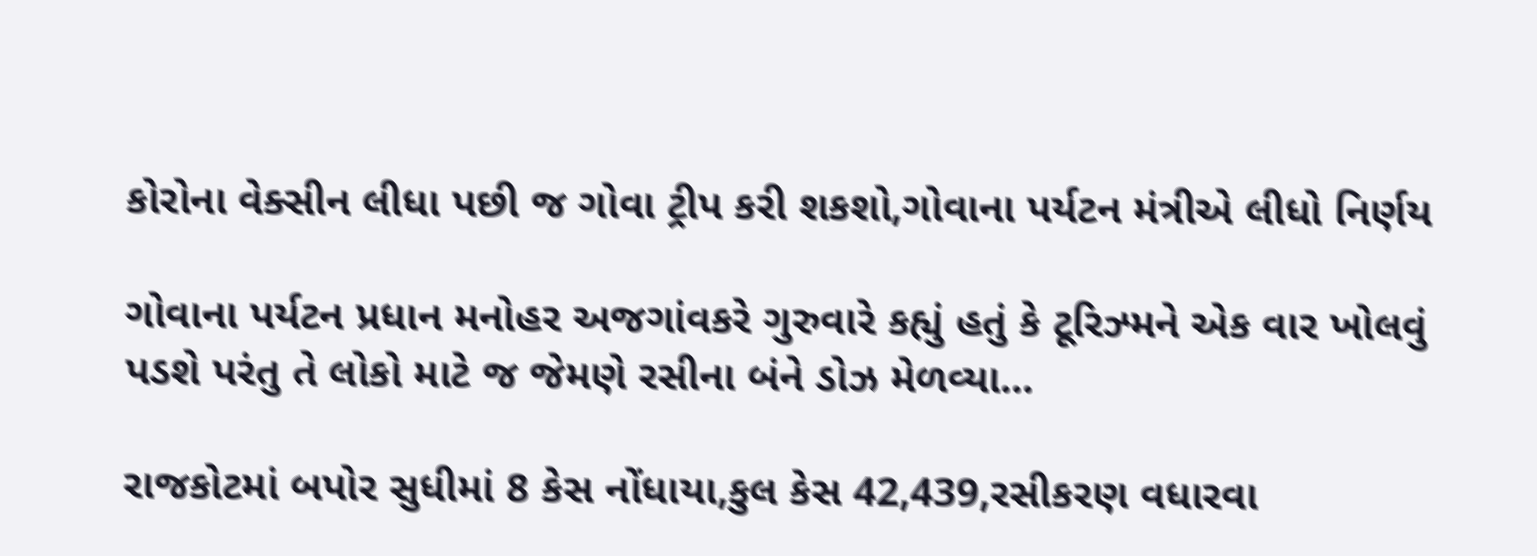કોરોના વેક્સીન લીધા પછી જ ગોવા ટ્રીપ કરી શકશો,ગોવાના પર્યટન મંત્રીએ લીધો નિર્ણય

ગોવાના પર્યટન પ્રધાન મનોહર અજગાંવકરે ગુરુવારે કહ્યું હતું કે ટૂરિઝ્મને એક વાર ખોલવું પડશે પરંતુ તે લોકો માટે જ જેમણે રસીના બંને ડોઝ મેળવ્યા...

રાજકોટમાં બપોર સુધીમાં 8 કેસ નોંધાયા,કુલ કેસ 42,439,રસીકરણ વધારવા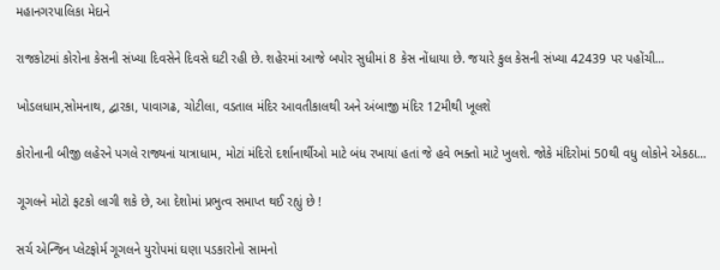મહાનગરપાલિકા મેદાને

રાજકોટમાં કોરોના કેસની સંખ્યા દિવસેને દિવસે ઘટી રહી છે. શહેરમાં આજે બપોર સુધીમાં 8 કેસ નોંધાયા છે. જયારે કુલ કેસની સંખ્યા 42439 પર પહોંચી...

ખોડલધામ,સોમનાથ, દ્વારકા, પાવાગઢ, ચોટીલા, વડતાલ મંદિર આવતીકાલથી અને અંબાજી મંદિર 12મીથી ખૂલશે

કોરોનાની બીજી લહેરને પગલે રાજ્યનાં યાત્રાધામ, મોટાં મંદિરો દર્શાનાર્થીઓ માટે બંધ રખાયાં હતાં જે હવે ભક્તો માટે ખુલશે. જોકે મંદિરોમાં 50થી વધુ લોકોને એકઠા...

ગૂગલને મોટો ફટકો લાગી શકે છે, આ દેશોમાં પ્રભુત્વ સમાપ્ત થઈ રહ્યું છે !

સર્ચ એન્જિન પ્લેટફોર્મ ગૂગલને યુરોપમાં ઘણા પડકારોનો સામનો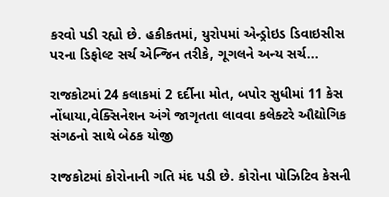કરવો પડી રહ્યો છે. હકીકતમાં, યુરોપમાં એન્ડ્રોઇડ ડિવાઇસીસ પરના ડિફોલ્ટ સર્ચ એન્જિન તરીકે, ગૂગલને અન્ય સર્ચ...

રાજકોટમાં 24 કલાકમાં 2 દર્દીના મોત, બપોર સુધીમાં 11 કેસ નોંધાયા,વેક્સિનેશન અંગે જાગૃતતા લાવવા કલેક્ટરે ઔદ્યોગિક સંગઠનો સાથે બેઠક યોજી

રાજકોટમાં કોરોનાની ગતિ મંદ પડી છે. કોરોના પોઝિટિવ કેસની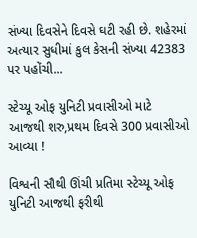સંખ્યા દિવસેને દિવસે ઘટી રહી છે. શહેરમાં અત્યાર સુધીમાં કુલ કેસની સંખ્યા 42383 પર પહોંચી...

સ્ટેચ્યૂ ઓફ યુનિટી પ્રવાસીઓ માટે આજથી શરુ,પ્રથમ દિવસે 300 પ્રવાસીઓ આવ્યા !

વિશ્વની સૌથી ઊંચી પ્રતિમા સ્ટેચ્યૂ ઓફ યુનિટી આજથી ફરીથી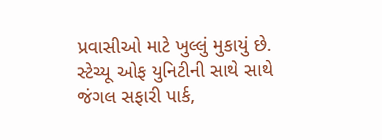પ્રવાસીઓ માટે ખુલ્લું મુકાયું છે. સ્ટેચ્યૂ ઓફ યુનિટીની સાથે સાથે જંગલ સફારી પાર્ક,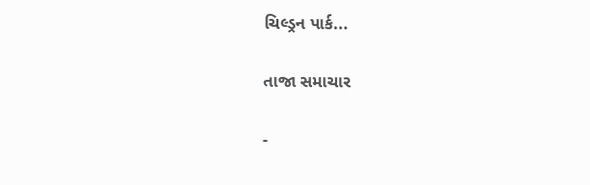ચિલ્ડ્રન પાર્ક...

તાજા સમાચાર

-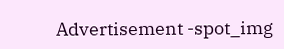Advertisement -spot_img